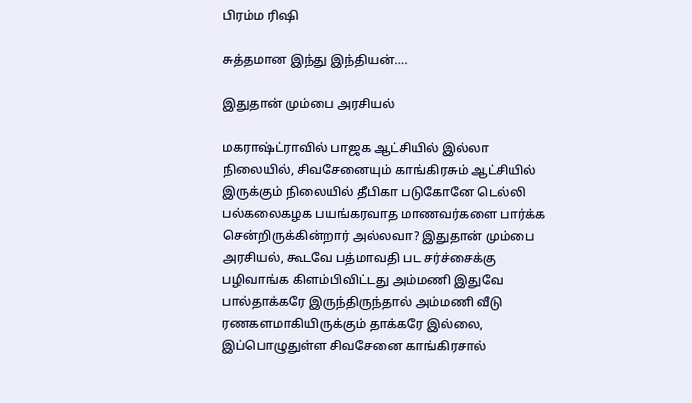பிரம்ம ரிஷி

சுத்தமான இந்து இந்தியன்….

இதுதான் மும்பை அரசியல்

மகராஷ்ட்ராவில் பாஜக ஆட்சியில் இல்லா நிலையில், சிவசேனையும் காங்கிரசும் ஆட்சியில் இருக்கும் நிலையில் தீபிகா படுகோனே டெல்லி பல்கலைகழக பயங்கரவாத மாணவர்களை பார்க்க சென்றிருக்கின்றார் அல்லவா? இதுதான் மும்பை அரசியல், கூடவே பத்மாவதி பட சர்ச்சைக்கு பழிவாங்க கிளம்பிவிட்டது அம்மணி இதுவே பால்தாக்கரே இருந்திருந்தால் அம்மணி வீடு ரணகளமாகியிருக்கும் தாக்கரே இல்லை, இப்பொழுதுள்ள சிவசேனை காங்கிரசால்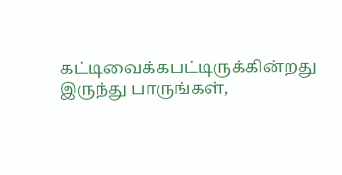கட்டிவைக்கபட்டிருக்கின்றது இருந்து பாருங்கள்,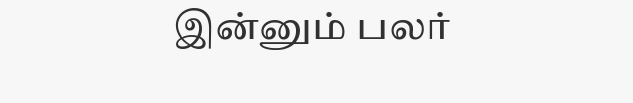இன்னும் பலர்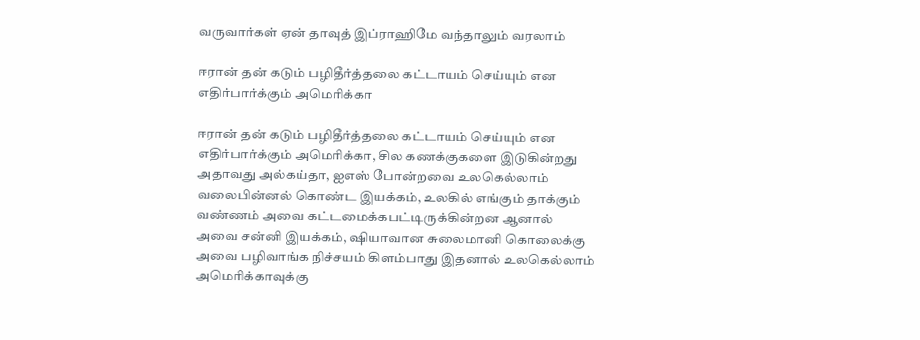வருவார்கள் ஏன் தாவுத் இப்ராஹிமே வந்தாலும் வரலாம்

ஈரான் தன் கடும் பழிதீர்த்தலை கட்டாயம் செய்யும் என எதிர்பார்க்கும் அமெரிக்கா

ஈரான் தன் கடும் பழிதீர்த்தலை கட்டாயம் செய்யும் என எதிர்பார்க்கும் அமெரிக்கா, சில கணக்குகளை இடுகின்றது அதாவது அல்கய்தா, ஐஎஸ் போன்றவை உலகெல்லாம் வலைபின்னல் கொண்ட இயக்கம், உலகில் எங்கும் தாக்கும் வண்ணம் அவை கட்டமைக்கபட்டிருக்கின்றன‌ ஆனால் அவை சன்னி இயக்கம், ஷியாவான சுலைமானி கொலைக்கு அவை பழிவாங்க நிச்சயம் கிளம்பாது இதனால் உலகெல்லாம் அமெரிக்காவுக்கு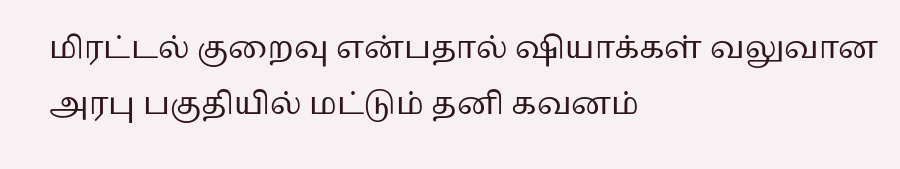மிரட்டல் குறைவு என்பதால் ஷியாக்கள் வலுவான அரபு பகுதியில் மட்டும் தனி கவனம்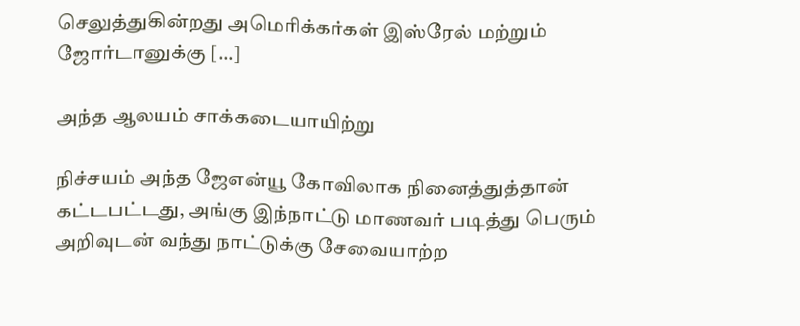செலுத்துகின்றது அமெரிக்கர்கள் இஸ்ரேல் மற்றும் ஜோர்டானுக்கு […]

அந்த ஆலயம் சாக்கடையாயிற்று

நிச்சயம் அந்த ஜேஎன்யூ கோவிலாக நினைத்துத்தான் கட்டபட்டது, அங்கு இந்நாட்டு மாணவர் படித்து பெரும் அறிவுடன் வந்து நாட்டுக்கு சேவையாற்ற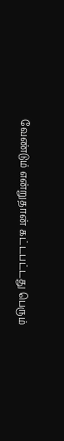வேண்டும் என்றுதான் கட்டபட்டது பெரும்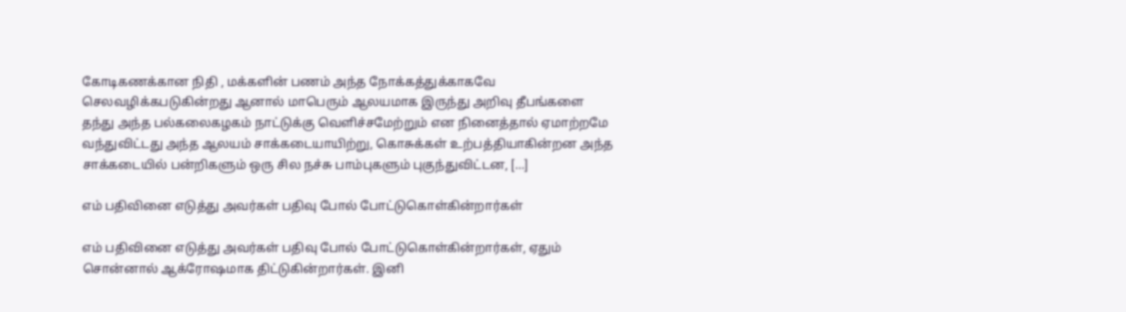கோடிகணக்கான நிதி , மக்களின் பணம் அந்த நோக்கத்துக்காகவே செலவழிக்கபடுகின்றது ஆனால் மாபெரும் ஆலயமாக இருந்து அறிவு தீபங்களை தந்து அந்த பல்கலைகழகம் நாட்டுக்கு வெளிச்சமேற்றும் என நினைத்தால் ஏமாற்றமே வந்துவிட்டது அந்த ஆலயம் சாக்கடையாயிற்று, கொசுக்கள் உற்பத்தியாகின்றன‌ அந்த சாக்கடையில் பன்றிகளும் ஒரு சில நச்சு பாம்புகளும் புகுந்துவிட்டன, […]

எம் பதிவினை எடுத்து அவர்கள் பதிவு போல் போட்டுகொள்கின்றார்கள்

எம் பதிவினை எடுத்து அவர்கள் பதிவு போல் போட்டுகொள்கின்றார்கள், ஏதும் சொன்னால் ஆக்ரோஷமாக திட்டுகின்றார்கள். இனி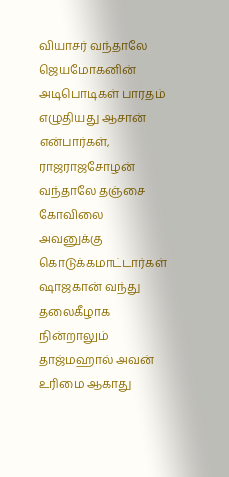வியாசர் வந்தாலே ஜெயமோகனின் அடிபொடிகள் பாரதம் எழுதியது ஆசான் என்பார்கள், ராஜராஜசோழன் வந்தாலே தஞ்சை கோவிலை அவனுக்கு கொடுக்கமாட்டார்கள் ஷாஜகான் வந்து தலைகீழாக நின்றாலும் தாஜ்மஹால் அவன் உரிமை ஆகாது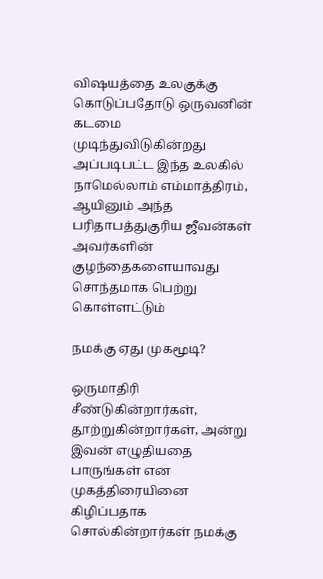விஷயத்தை உலகுக்கு கொடுப்பதோடு ஒருவனின் கடமை முடிந்துவிடுகின்றது அப்படிபட்ட இந்த உலகில் நாமெல்லாம் எம்மாத்திரம், ஆயினும் அந்த பரிதாபத்துகுரிய ஜீவன்கள் அவர்களின் குழந்தைகளையாவது சொந்தமாக பெற்று கொள்ளட்டும்

நமக்கு ஏது முகமூடி?

ஒருமாதிரி சீண்டுகின்றார்கள், தூற்றுகின்றார்கள், அன்று இவன் எழுதியதை பாருங்கள் என முகத்திரையினை கிழிப்பதாக சொல்கின்றார்கள் நமக்கு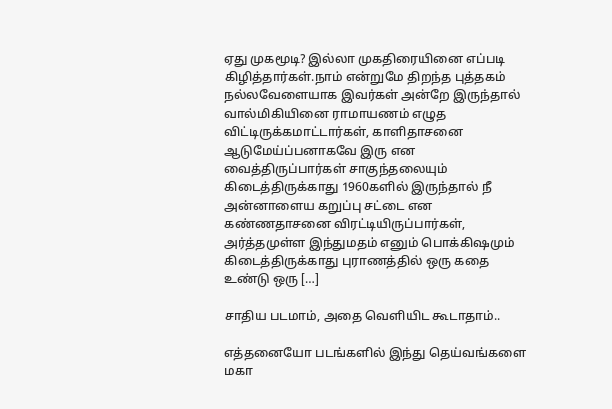ஏது முகமூடி? இல்லா முகதிரையினை எப்படி கிழித்தார்கள்.நாம் என்றுமே திறந்த புத்தகம் நல்லவேளையாக இவர்கள் அன்றே இருந்தால் வால்மிகியினை ராமாயணம் எழுத விட்டிருக்கமாட்டார்கள், காளிதாசனை ஆடுமேய்ப்பனாகவே இரு என வைத்திருப்பார்கள் சாகுந்தலையும் கிடைத்திருக்காது 1960களில் இருந்தால் நீ அன்னாளைய கறுப்பு சட்டை என கண்ணதாசனை விரட்டியிருப்பார்கள், அர்த்தமுள்ள இந்துமதம் எனும் பொக்கிஷமும் கிடைத்திருக்காது புராணத்தில் ஒரு கதை உண்டு ஒரு […]

சாதிய படமாம், அதை வெளியிட கூடாதாம்..

எத்தனையோ படங்களில் இந்து தெய்வங்களை மகா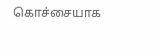கொச்சையாக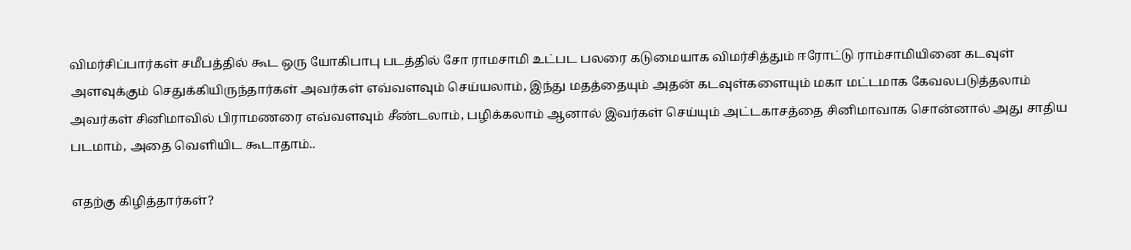விமர்சிப்பார்கள் சமீபத்தில் கூட ஒரு யோகிபாபு படத்தில் சோ ராமசாமி உட்பட பலரை கடுமையாக விமர்சித்தும் ஈரோட்டு ராம்சாமியினை கடவுள் அளவுக்கும் செதுக்கியிருந்தார்கள் அவர்கள் எவ்வளவும் செய்யலாம், இந்து மதத்தையும் அதன் கடவுள்களையும் மகா மட்டமாக கேவலபடுத்தலாம் அவர்கள் சினிமாவில் பிராமணரை எவ்வளவும் சீண்டலாம், பழிக்கலாம் ஆனால் இவர்கள் செய்யும் அட்டகாசத்தை சினிமாவாக‌ சொன்னால் அது சாதிய படமாம், அதை வெளியிட கூடாதாம்..

எதற்கு கிழித்தார்கள்?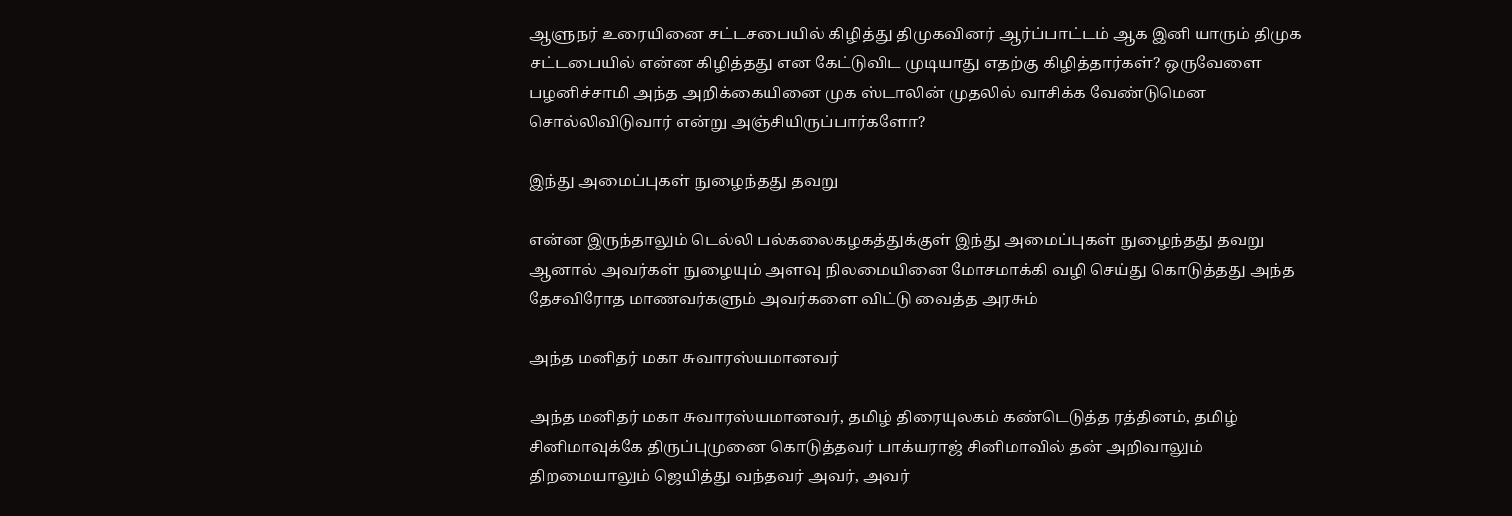ஆளுநர் உரையினை சட்டசபையில் கிழித்து திமுகவினர் ஆர்ப்பாட்டம் ஆக இனி யாரும் திமுக சட்டபையில் என்ன கிழித்தது என கேட்டுவிட முடியாது எதற்கு கிழித்தார்கள்? ஒருவேளை பழனிச்சாமி அந்த அறிக்கையினை முக ஸ்டாலின் முதலில் வாசிக்க வேண்டுமென சொல்லிவிடுவார் என்று அஞ்சியிருப்பார்களோ?

இந்து அமைப்புகள் நுழைந்தது தவறு

என்ன இருந்தாலும் டெல்லி பல்கலைகழகத்துக்குள் இந்து அமைப்புகள் நுழைந்தது தவறு ஆனால் அவர்கள் நுழையும் அளவு நிலமையினை மோசமாக்கி வழி செய்து கொடுத்தது அந்த தேசவிரோத மாணவர்களும் அவர்களை விட்டு வைத்த அரசும்

அந்த மனிதர் மகா சுவாரஸ்யமானவர்

அந்த மனிதர் மகா சுவாரஸ்யமானவர், தமிழ் திரையுலகம் கண்டெடுத்த ரத்தினம், தமிழ் சினிமாவுக்கே திருப்புமுனை கொடுத்தவர் பாக்யராஜ் சினிமாவில் தன் அறிவாலும் திறமையாலும் ஜெயித்து வந்தவர் அவர், அவர்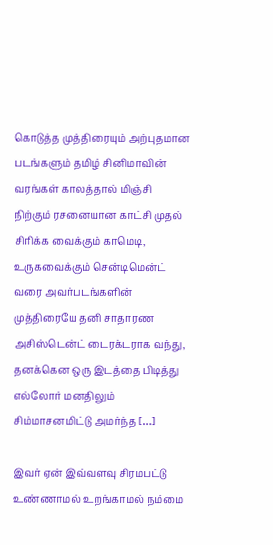கொடுத்த முத்திரையும் அற்புதமான படங்களும் தமிழ் சினிமாவின் வரங்கள் காலத்தால் மிஞ்சி நிற்கும் ரசனையான காட்சி முதல் சிரிக்க வைக்கும் காமெடி, உருகவைக்கும் சென்டிமென்ட் வரை அவர்படங்களின் முத்திரையே தனி சாதாரண அசிஸ்டென்ட் டைரக்டராக வந்து, தனக்கென ஒரு இடத்தை பிடித்து எல்லோர் மனதிலும் சிம்மாசனமிட்டு அமர்ந்த […]

இவர் ஏன் இவ்வளவு சிரமபட்டு உண்ணாமல் உறங்காமல் நம்மை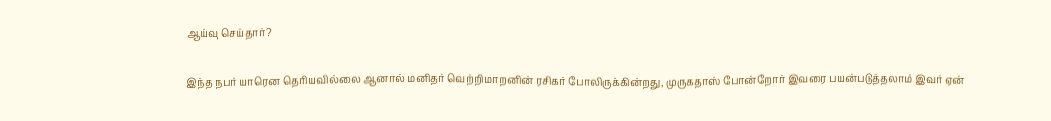ஆய்வு செய்தார்?

இந்த நபர் யாரென தெரியவில்லை ஆனால் மனிதர் வெற்றிமாறனின் ரசிகர் போலிருக்கின்றது, முருகதாஸ் போன்றோர் இவரை பயன்படுத்தலாம் இவர் ஏன்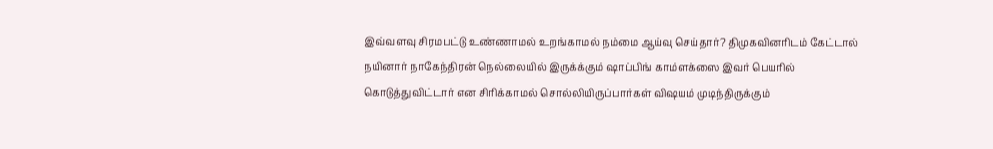இவ்வளவு சிரமபட்டு உண்ணாமல் உறங்காமல் நம்மை ஆய்வு செய்தார்? திமுகவினரிடம் கேட்டால் நயினார் நாகேந்திரன் நெல்லையில் இருக்க்கும் ஷாப்பிங் காம்ளக்ஸை இவர் பெயரில் கொடுத்துவிட்டார் என சிரிக்காமல் சொல்லியிருப்பார்கள் விஷயம் முடிந்திருக்கும்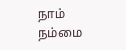நாம் நம்மை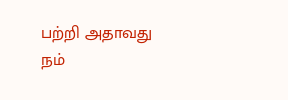பற்றி அதாவது நம்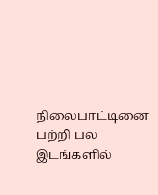நிலைபாட்டினை பற்றி பல இடங்களில்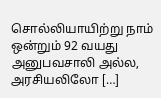சொல்லியாயிற்று நாம் ஒன்றும் 92 வயது அனுபவசாலி அல்ல, அரசியலிலோ […]